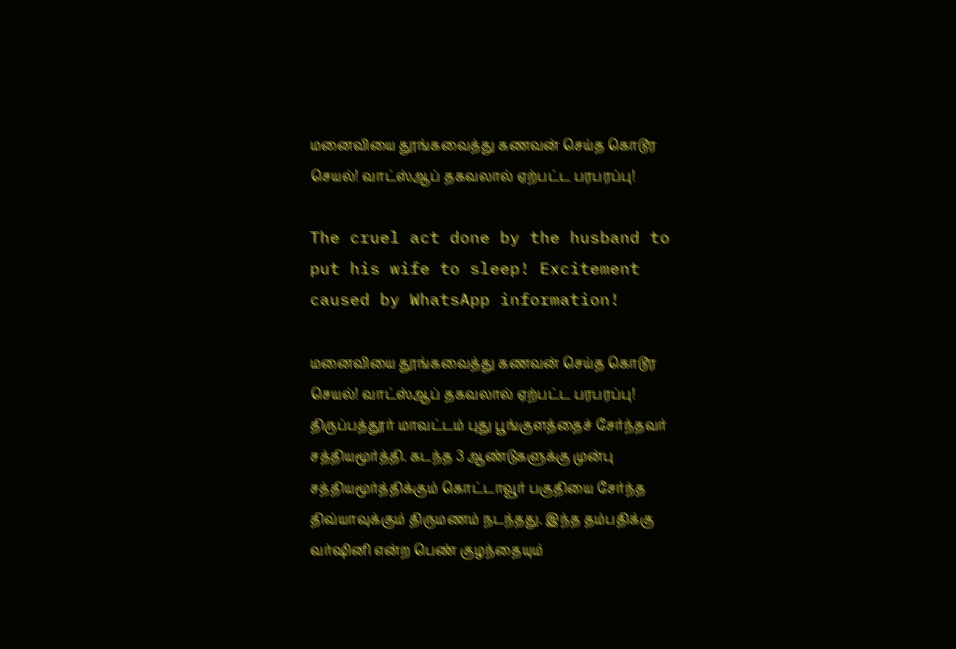மனைவியை தூங்கவைத்து கணவன் செய்த கொடூர செயல்! வாட்ஸ்ஆப் தகவலால் ஏற்பட்ட பரபரப்பு!

The cruel act done by the husband to put his wife to sleep! Excitement caused by WhatsApp information!

மனைவியை தூங்கவைத்து கணவன் செய்த கொடூர செயல்! வாட்ஸ்ஆப் தகவலால் ஏற்பட்ட பரபரப்பு! திருப்பத்தூர் மாவட்டம் புது பூங்குளத்தைச் சேர்ந்தவர் சத்தியமூர்த்தி. கடந்த 3 ஆண்டுகளுக்கு முன்பு சத்தியமூர்த்திக்கும் கொட்டாவூர் பகுதியை சேர்ந்த திவ்யாவுக்கும் திருமணம் நடந்தது. இந்த தம்பதிக்கு வர்ஷினி என்ற பெண் குழந்தையும்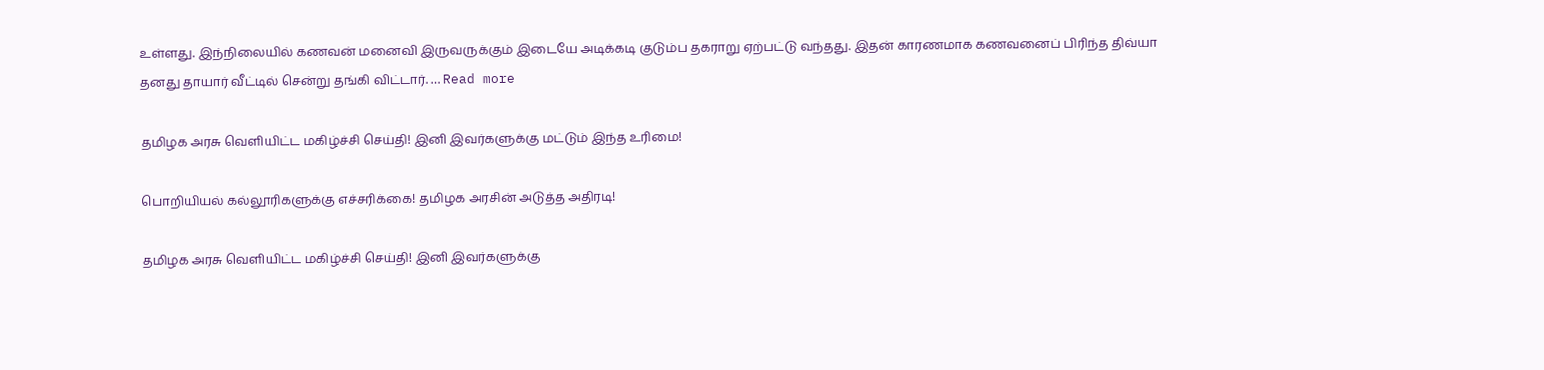உள்ளது. இந்நிலையில் கணவன் மனைவி இருவருக்கும் இடையே அடிக்கடி குடும்ப தகராறு ஏற்பட்டு வந்தது. இதன் காரணமாக கணவனைப் பிரிந்த திவ்யா தனது தாயார் வீட்டில் சென்று தங்கி விட்டார். … Read more

தமிழக அரசு வெளியிட்ட மகிழ்ச்சி செய்தி! இனி இவர்களுக்கு மட்டும் இந்த உரிமை!

பொறியியல் கல்லூரிகளுக்கு எச்சரிக்கை! தமிழக அரசின் அடுத்த அதிரடி!

தமிழக அரசு வெளியிட்ட மகிழ்ச்சி செய்தி! இனி இவர்களுக்கு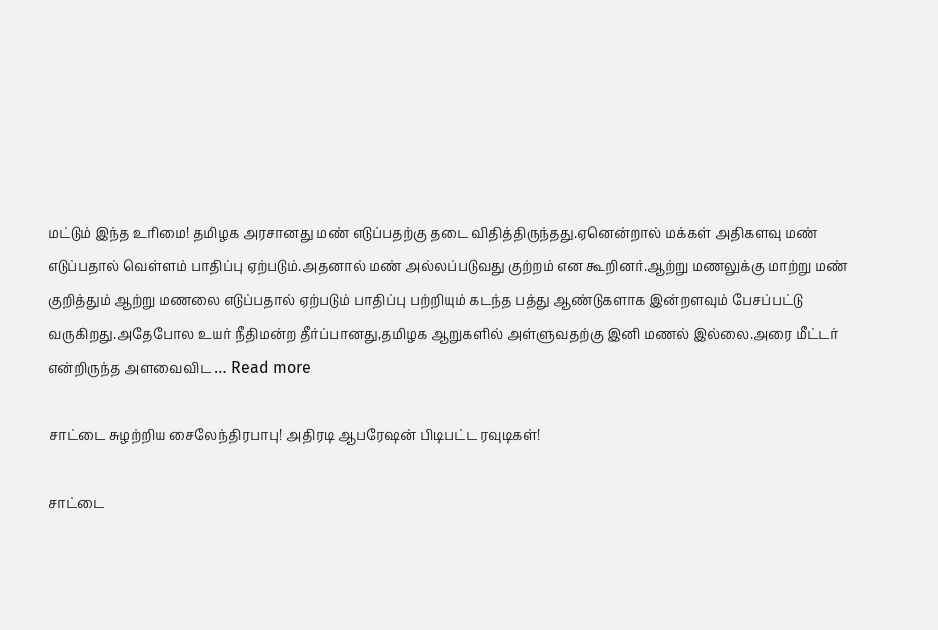மட்டும் இந்த உரிமை! தமிழக அரசானது மண் எடுப்பதற்கு தடை விதித்திருந்தது.ஏனென்றால் மக்கள் அதிகளவு மண் எடுப்பதால் வெள்ளம் பாதிப்பு ஏற்படும்.அதனால் மண் அல்லப்படுவது குற்றம் என கூறினர்.ஆற்று மணலுக்கு மாற்று மண் குறித்தும் ஆற்று மணலை எடுப்பதால் ஏற்படும் பாதிப்பு பற்றியும் கடந்த பத்து ஆண்டுகளாக இன்றளவும் பேசப்பட்டு வருகிறது.அதேபோல உயர் நீதிமன்ற தீர்ப்பானது,தமிழக ஆறுகளில் அள்ளுவதற்கு இனி மணல் இல்லை.அரை மீட்டர் என்றிருந்த அளவைவிட … Read more

சாட்டை சுழற்றிய சைலேந்திரபாபு! அதிரடி ஆபரேஷன் பிடிபட்ட ரவுடிகள்!

சாட்டை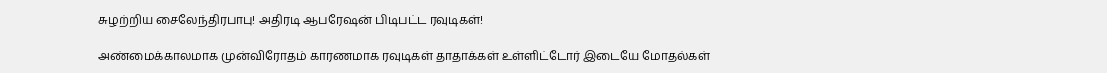சுழற்றிய சைலேந்திரபாபு! அதிரடி ஆபரேஷன் பிடிபட்ட ரவுடிகள்!

அண்மைக்காலமாக முன்விரோதம் காரணமாக ரவுடிகள் தாதாக்கள் உள்ளிட்டோர் இடையே மோதல்கள்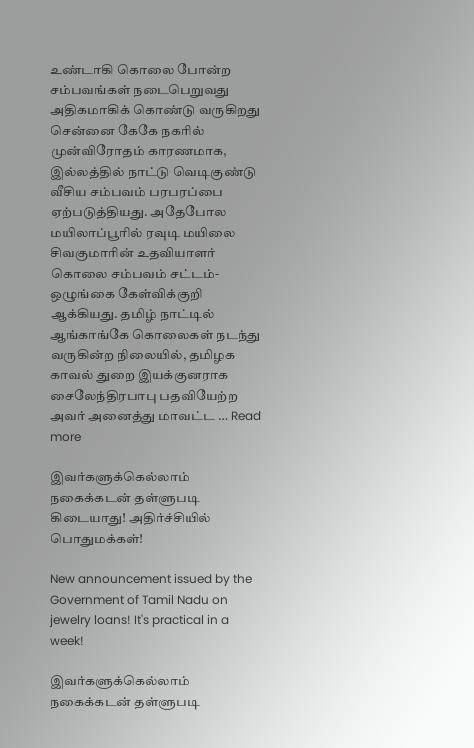உண்டாகி கொலை போன்ற சம்பவங்கள் நடைபெறுவது அதிகமாகிக் கொண்டு வருகிறது சென்னை கேகே நகரில் முன்விரோதம் காரணமாக, இல்லத்தில் நாட்டு வெடிகுண்டு வீசிய சம்பவம் பரபரப்பை ஏற்படுத்தியது. அதேபோல மயிலாப்பூரில் ரவுடி மயிலை சிவகுமாரின் உதவியாளர் கொலை சம்பவம் சட்டம்-ஒழுங்கை கேள்விக்குறி ஆக்கியது. தமிழ் நாட்டில் ஆங்காங்கே கொலைகள் நடந்து வருகின்ற நிலையில், தமிழக காவல் துறை இயக்குனராக சைலேந்திரபாபு பதவியேற்ற அவர் அனைத்து மாவட்ட … Read more

இவர்களுக்கெல்லாம் நகைக்கடன் தள்ளுபடி கிடையாது! அதிர்ச்சியில் பொதுமக்கள்!

New announcement issued by the Government of Tamil Nadu on jewelry loans! It's practical in a week!

இவர்களுக்கெல்லாம் நகைக்கடன் தள்ளுபடி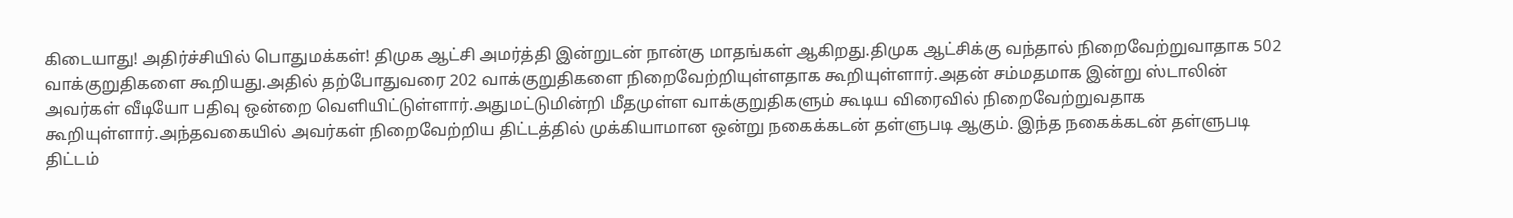கிடையாது! அதிர்ச்சியில் பொதுமக்கள்! திமுக ஆட்சி அமர்த்தி இன்றுடன் நான்கு மாதங்கள் ஆகிறது.திமுக ஆட்சிக்கு வந்தால் நிறைவேற்றுவாதாக 502 வாக்குறுதிகளை கூறியது.அதில் தற்போதுவரை 202 வாக்குறுதிகளை நிறைவேற்றியுள்ளதாக கூறியுள்ளார்.அதன் சம்மதமாக இன்று ஸ்டாலின் அவர்கள் வீடியோ பதிவு ஒன்றை வெளியிட்டுள்ளார்.அதுமட்டுமின்றி மீதமுள்ள வாக்குறுதிகளும் கூடிய விரைவில் நிறைவேற்றுவதாக கூறியுள்ளார்.அந்தவகையில் அவர்கள் நிறைவேற்றிய திட்டத்தில் முக்கியாமான ஒன்று நகைக்கடன் தள்ளுபடி ஆகும். இந்த நகைக்கடன் தள்ளுபடி திட்டம்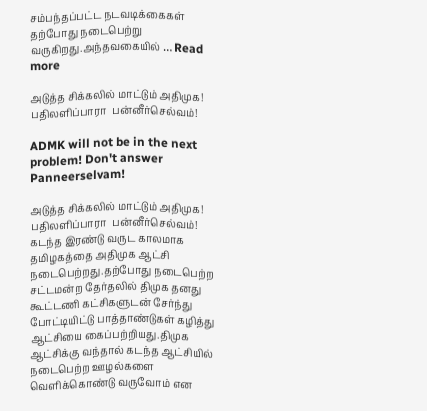சம்பந்தப்பட்ட நடவடிக்கைகள் தற்போது நடைபெற்று வருகிறது.அந்தவகையில் … Read more

அடுத்த சிக்கலில் மாட்டும் அதிமுக! பதிலளிப்பாரா  பன்னீர்செல்வம்!

ADMK will not be in the next problem! Don't answer Panneerselvam!

அடுத்த சிக்கலில் மாட்டும் அதிமுக! பதிலளிப்பாரா  பன்னீர்செல்வம்! கடந்த இரண்டு வருட காலமாக தமிழகத்தை அதிமுக ஆட்சி நடைபெற்றது.தற்போது நடைபெற்ற சட்டமன்ற தேர்தலில் திமுக தனது கூட்டணி கட்சிகளுடன் சேர்ந்து போட்டியிட்டு பாத்தாண்டுகள் கழித்து ஆட்சியை கைப்பற்றியது.திமுக ஆட்சிக்கு வந்தால் கடந்த ஆட்சியில் நடைபெற்ற ஊழல்களை வெளிக்கொண்டு வருவோம் என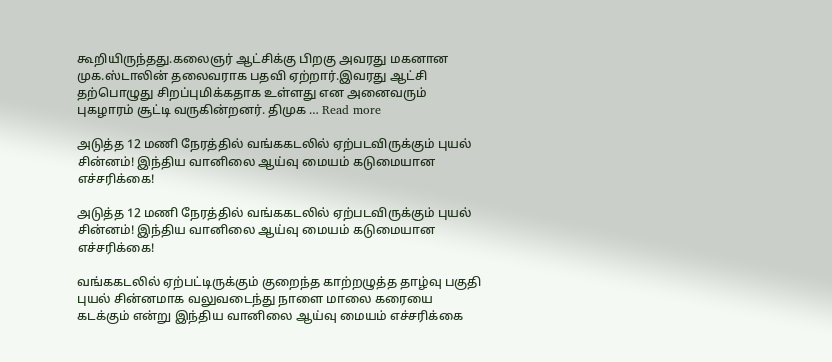கூறியிருந்தது.கலைஞர் ஆட்சிக்கு பிறகு அவரது மகனான முக.ஸ்டாலின் தலைவராக பதவி ஏற்றார்.இவரது ஆட்சி தற்பொழுது சிறப்புமிக்கதாக உள்ளது என அனைவரும் புகழாரம் சூட்டி வருகின்றனர். திமுக … Read more

அடுத்த 12 மணி நேரத்தில் வங்ககடலில் ஏற்படவிருக்கும் புயல் சின்னம்! இந்திய வானிலை ஆய்வு மையம் கடுமையான எச்சரிக்கை!

அடுத்த 12 மணி நேரத்தில் வங்ககடலில் ஏற்படவிருக்கும் புயல் சின்னம்! இந்திய வானிலை ஆய்வு மையம் கடுமையான எச்சரிக்கை!

வங்ககடலில் ஏற்பட்டிருக்கும் குறைந்த காற்றழுத்த தாழ்வு பகுதி புயல் சின்னமாக வலுவடைந்து நாளை மாலை கரையை கடக்கும் என்று இந்திய வானிலை ஆய்வு மையம் எச்சரிக்கை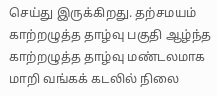செய்து இருக்கிறது. தற்சமயம் காற்றழுத்த தாழ்வு பகுதி ஆழ்ந்த காற்றழுத்த தாழ்வு மண்டலமாக மாறி வங்கக் கடலில் நிலை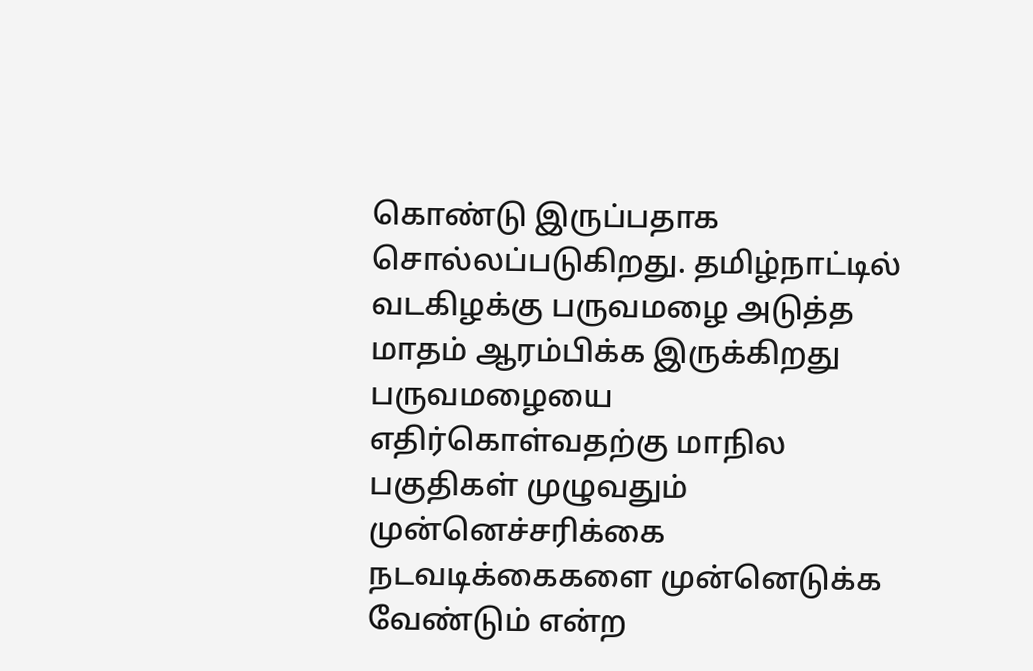கொண்டு இருப்பதாக சொல்லப்படுகிறது. தமிழ்நாட்டில் வடகிழக்கு பருவமழை அடுத்த மாதம் ஆரம்பிக்க இருக்கிறது பருவமழையை எதிர்கொள்வதற்கு மாநில பகுதிகள் முழுவதும் முன்னெச்சரிக்கை நடவடிக்கைகளை முன்னெடுக்க வேண்டும் என்ற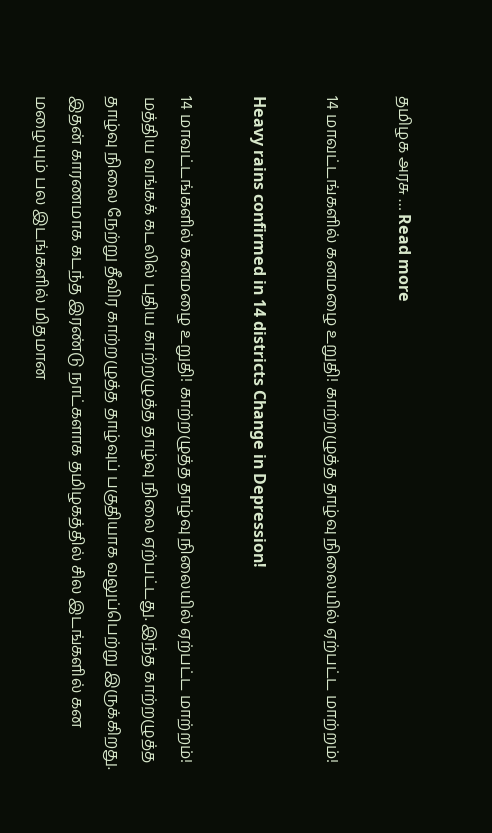தமிழக அரசு … Read more

14 மாவட்டங்களில் கனமழை உறுதி! காற்றழுத்த தாழ்வு நிலையில் ஏற்பட்ட மாற்றம்!

Heavy rains confirmed in 14 districts Change in Depression!

14 மாவட்டங்களில் கனமழை உறுதி! காற்றழுத்த தாழ்வு நிலையில் ஏற்பட்ட மாற்றம்! மத்திய வங்கக் கடலில் புதிய காற்றழுத்த தாழ்வு நிலை ஏற்பட்டது. இந்த காற்றழுத்த தாழ்வு நிலை நேற்று தீவிர காற்றழுத்த தாழ்வுப் பகுதியாக வலுப்பெற்று இருக்கிறது. இதன் காரணமாக கடந்த இரண்டு நாட்களாக தமிழகத்தில் சில இடங்களில் கன மழையும் பல இடங்களில் மிதமான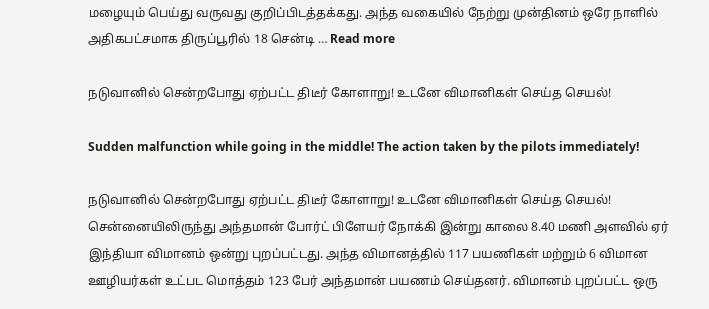மழையும் பெய்து வருவது குறிப்பிடத்தக்கது. அந்த வகையில் நேற்று முன்தினம் ஒரே நாளில் அதிகபட்சமாக திருப்பூரில் 18 சென்டி … Read more

நடுவானில் சென்றபோது ஏற்பட்ட திடீர் கோளாறு! உடனே விமானிகள் செய்த செயல்!

Sudden malfunction while going in the middle! The action taken by the pilots immediately!

நடுவானில் சென்றபோது ஏற்பட்ட திடீர் கோளாறு! உடனே விமானிகள் செய்த செயல்! சென்னையிலிருந்து அந்தமான் போர்ட் பிளேயர் நோக்கி இன்று காலை 8.40 மணி அளவில் ஏர் இந்தியா விமானம் ஒன்று புறப்பட்டது. அந்த விமானத்தில் 117 பயணிகள் மற்றும் 6 விமான ஊழியர்கள் உட்பட மொத்தம் 123 பேர் அந்தமான் பயணம் செய்தனர். விமானம் புறப்பட்ட ஒரு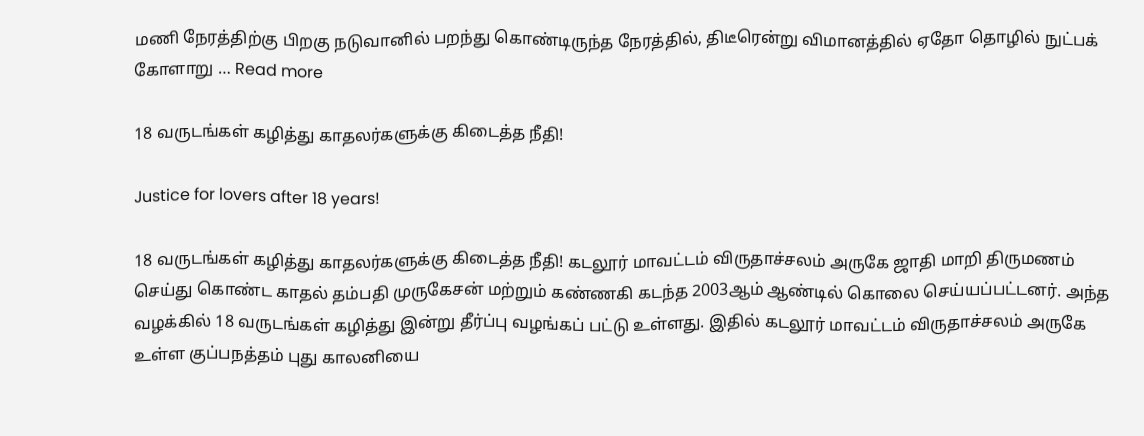மணி நேரத்திற்கு பிறகு நடுவானில் பறந்து கொண்டிருந்த நேரத்தில், திடீரென்று விமானத்தில் ஏதோ தொழில் நுட்பக் கோளாறு … Read more

18 வருடங்கள் கழித்து காதலர்களுக்கு கிடைத்த நீதி!

Justice for lovers after 18 years!

18 வருடங்கள் கழித்து காதலர்களுக்கு கிடைத்த நீதி! கடலூர் மாவட்டம் விருதாச்சலம் அருகே ஜாதி மாறி திருமணம் செய்து கொண்ட காதல் தம்பதி முருகேசன் மற்றும் கண்ணகி கடந்த 2003ஆம் ஆண்டில் கொலை செய்யப்பட்டனர். அந்த வழக்கில் 18 வருடங்கள் கழித்து இன்று தீர்ப்பு வழங்கப் பட்டு உள்ளது. இதில் கடலூர் மாவட்டம் விருதாச்சலம் அருகே உள்ள குப்பநத்தம் புது காலனியை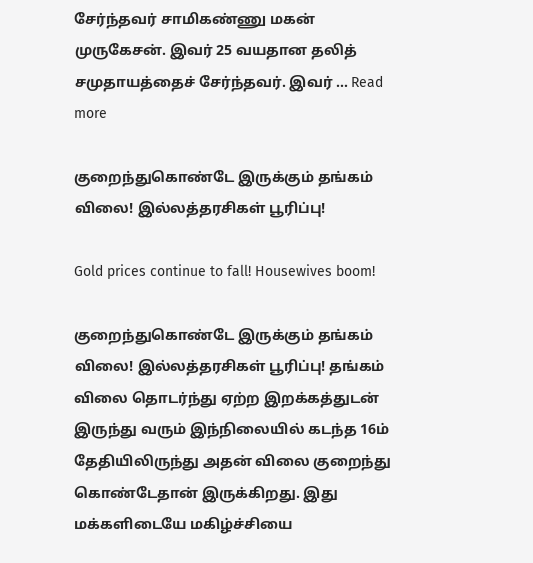சேர்ந்தவர் சாமிகண்ணு மகன் முருகேசன். இவர் 25 வயதான தலித் சமுதாயத்தைச் சேர்ந்தவர். இவர் … Read more

குறைந்துகொண்டே இருக்கும் தங்கம் விலை! இல்லத்தரசிகள் பூரிப்பு!

Gold prices continue to fall! Housewives boom!

குறைந்துகொண்டே இருக்கும் தங்கம் விலை! இல்லத்தரசிகள் பூரிப்பு! தங்கம் விலை தொடர்ந்து ஏற்ற இறக்கத்துடன் இருந்து வரும் இந்நிலையில் கடந்த 16ம் தேதியிலிருந்து அதன் விலை குறைந்து கொண்டேதான் இருக்கிறது. இது மக்களிடையே மகிழ்ச்சியை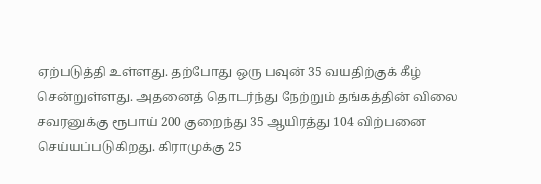ஏற்படுத்தி உள்ளது. தற்போது ஒரு பவுன் 35 வயதிற்குக் கீழ் சென்றுள்ளது. அதனைத் தொடர்ந்து நேற்றும் தங்கத்தின் விலை சவரனுக்கு ரூபாய் 200 குறைந்து 35 ஆயிரத்து 104 விற்பனை செய்யப்படுகிறது. கிராமுக்கு 25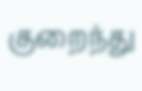குறைந்து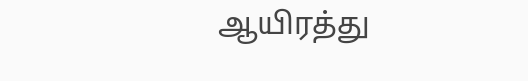ஆயிரத்து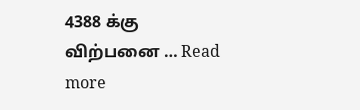4388 க்கு விற்பனை … Read more